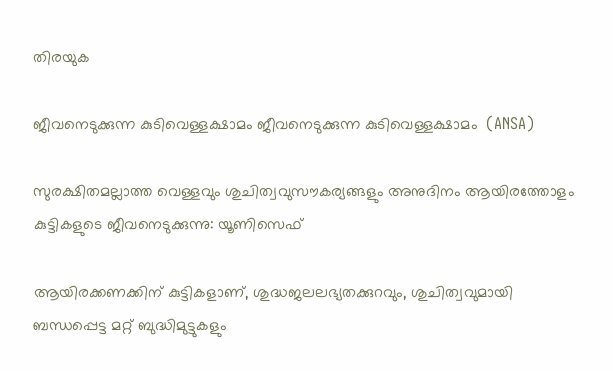തിരയുക

ജീവനെടുക്കുന്ന കുടിവെള്ളക്ഷാമം ജീവനെടുക്കുന്ന കുടിവെള്ളക്ഷാമം  (ANSA)

സുരക്ഷിതമല്ലാത്ത വെള്ളവും ശുചിത്വവുസൗകര്യങ്ങളും അനുദിനം ആയിരത്തോളം കുട്ടികളുടെ ജീവനെടുക്കുന്നു: യൂണിസെഫ്

ആയിരക്കണക്കിന് കുട്ടികളാണ്, ശുദ്ധജലലഭ്യതക്കുറവും, ശുചിത്വവുമായി ബന്ധപ്പെട്ട മറ്റ് ബുദ്ധിമുട്ടുകളും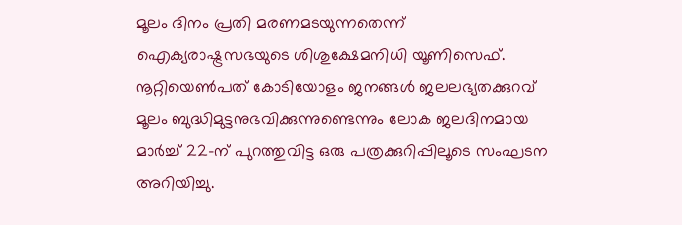മൂലം ദിനം പ്രതി മരണമടയുന്നതെന്ന് ഐക്യരാഷ്ട്രസഭയുടെ ശിശുക്ഷേമനിധി യൂണിസെഫ്. നൂറ്റിയെൺപത് കോടിയോളം ജനങ്ങൾ ജലലഭ്യതക്കുറവ് മൂലം ബുദ്ധിമുട്ടനുഭവിക്കുന്നുണ്ടെന്നും ലോക ജലദിനമായ മാർച്ച് 22-ന് പുറത്തുവിട്ട ഒരു പത്രക്കുറിപ്പിലൂടെ സംഘടന അറിയിച്ചു.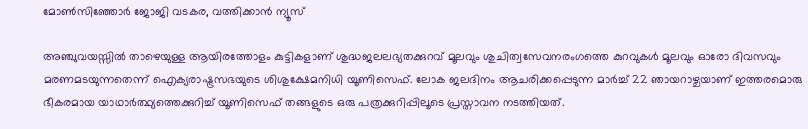മോൺസിഞ്ഞോർ ജോജി വടകര, വത്തിക്കാന്‍ ന്യൂസ്

അഞ്ചുവയസ്സിൽ താഴെയുള്ള ആയിരത്തോളം കുട്ടികളാണ് ശുദ്ധജലലഭ്യതക്കുറവ് മൂലവും ശുചിത്വസേവനരംഗത്തെ കുറവുകൾ മൂലവും ഓരോ ദിവസവും മരണമടയുന്നതെന്ന് ഐക്യരാഷ്ട്രസഭയുടെ ശിശുക്ഷേമനിധി യൂണിസെഫ്. ലോക ജലദിനം ആചരിക്കപ്പെടുന്ന മാർച്ച് 22 ഞായറാഴ്ചയാണ് ഇത്തരമൊരു ഭീകരമായ യാഥാർത്ഥ്യത്തെക്കുറിച്ച് യൂണിസെഫ് തങ്ങളുടെ ഒരു പത്രക്കുറിപ്പിലൂടെ പ്രസ്താവന നടത്തിയത്.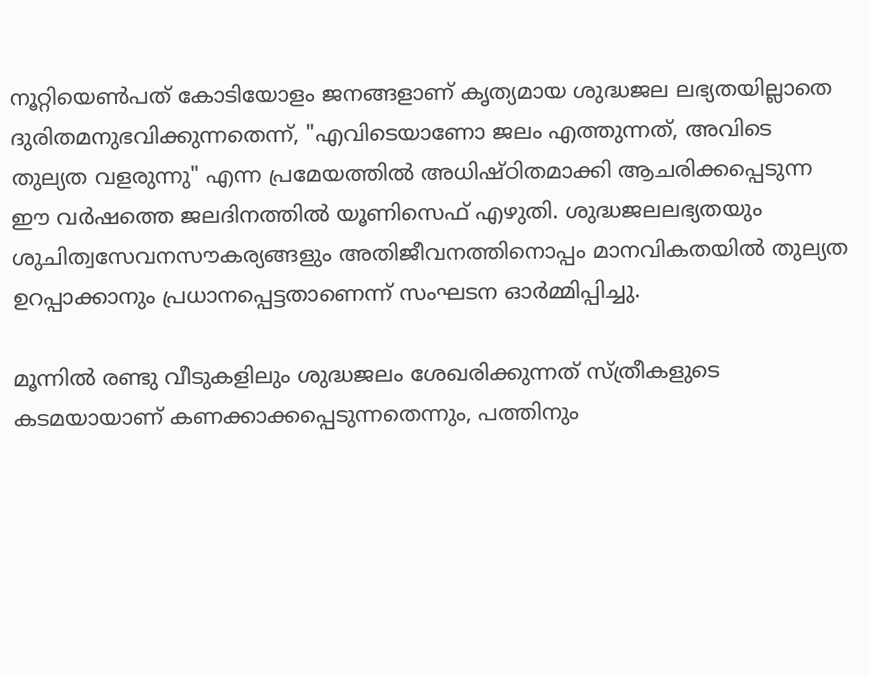നൂറ്റിയെൺപത് കോടിയോളം ജനങ്ങളാണ് കൃത്യമായ ശുദ്ധജല ലഭ്യതയില്ലാതെ ദുരിതമനുഭവിക്കുന്നതെന്ന്, "എവിടെയാണോ ജലം എത്തുന്നത്, അവിടെ തുല്യത വളരുന്നു" എന്ന പ്രമേയത്തിൽ അധിഷ്ഠിതമാക്കി ആചരിക്കപ്പെടുന്ന ഈ വർഷത്തെ ജലദിനത്തിൽ യൂണിസെഫ് എഴുതി. ശുദ്ധജലലഭ്യതയും ശുചിത്വസേവനസൗകര്യങ്ങളും അതിജീവനത്തിനൊപ്പം മാനവികതയിൽ തുല്യത ഉറപ്പാക്കാനും പ്രധാനപ്പെട്ടതാണെന്ന് സംഘടന ഓർമ്മിപ്പിച്ചു.

മൂന്നിൽ രണ്ടു വീടുകളിലും ശുദ്ധജലം ശേഖരിക്കുന്നത് സ്ത്രീകളുടെ കടമയായാണ് കണക്കാക്കപ്പെടുന്നതെന്നും, പത്തിനും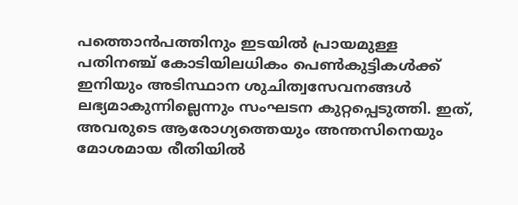പത്തൊൻപത്തിനും ഇടയിൽ പ്രായമുള്ള പതിനഞ്ച് കോടിയിലധികം പെൺകുട്ടികൾക്ക് ഇനിയും അടിസ്ഥാന ശുചിത്വസേവനങ്ങൾ ലഭ്യമാകുന്നില്ലെന്നും സംഘടന കുറ്റപ്പെടുത്തി. ഇത്, അവരുടെ ആരോഗ്യത്തെയും അന്തസിനെയും മോശമായ രീതിയിൽ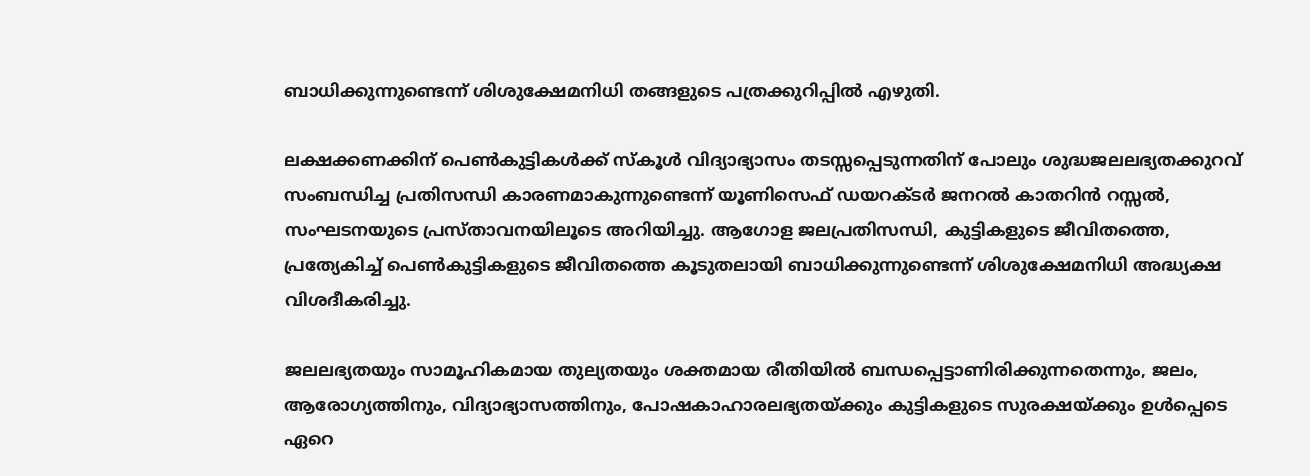ബാധിക്കുന്നുണ്ടെന്ന് ശിശുക്ഷേമനിധി തങ്ങളുടെ പത്രക്കുറിപ്പിൽ എഴുതി.

ലക്ഷക്കണക്കിന് പെൺകുട്ടികൾക്ക് സ്‌കൂൾ വിദ്യാഭ്യാസം തടസ്സപ്പെടുന്നതിന് പോലും ശുദ്ധജലലഭ്യതക്കുറവ് സംബന്ധിച്ച പ്രതിസന്ധി കാരണമാകുന്നുണ്ടെന്ന് യൂണിസെഫ് ഡയറക്ടർ ജനറൽ കാതറിൻ റസ്സൽ, സംഘടനയുടെ പ്രസ്താവനയിലൂടെ അറിയിച്ചു. ആഗോള ജലപ്രതിസന്ധി, കുട്ടികളുടെ ജീവിതത്തെ, പ്രത്യേകിച്ച് പെൺകുട്ടികളുടെ ജീവിതത്തെ കൂടുതലായി ബാധിക്കുന്നുണ്ടെന്ന് ശിശുക്ഷേമനിധി അദ്ധ്യക്ഷ വിശദീകരിച്ചു.

ജലലഭ്യതയും സാമൂഹികമായ തുല്യതയും ശക്തമായ രീതിയിൽ ബന്ധപ്പെട്ടാണിരിക്കുന്നതെന്നും, ജലം, ആരോഗ്യത്തിനും, വിദ്യാഭ്യാസത്തിനും, പോഷകാഹാരലഭ്യതയ്ക്കും കുട്ടികളുടെ സുരക്ഷയ്ക്കും ഉൾപ്പെടെ ഏറെ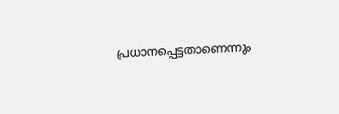പ്രധാനപ്പെട്ടതാണെന്നും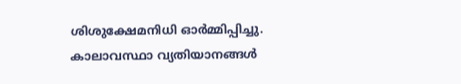ശിശുക്ഷേമനിധി ഓർമ്മിപ്പിച്ചു. കാലാവസ്ഥാ വ്യതിയാനങ്ങൾ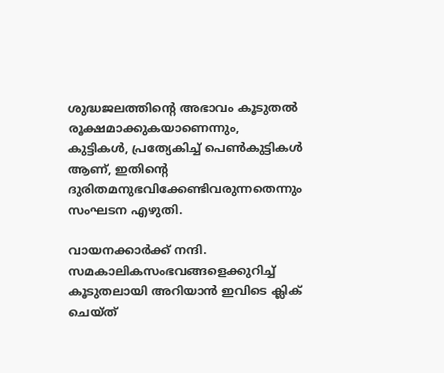ശുദ്ധജലത്തിന്റെ അഭാവം കൂടുതൽ രൂക്ഷമാക്കുകയാണെന്നും, കുട്ടികൾ, പ്രത്യേകിച്ച് പെൺകുട്ടികൾ ആണ്, ഇതിന്റെ ദുരിതമനുഭവിക്കേണ്ടിവരുന്നതെന്നും സംഘടന എഴുതി.

വായനക്കാർക്ക് നന്ദി. സമകാലികസംഭവങ്ങളെക്കുറിച്ച് കൂടുതലായി അറിയാൻ ഇവിടെ ക്ലിക് ചെയ്‌ത്‌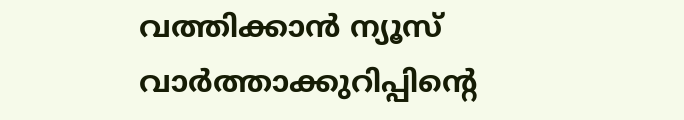വത്തിക്കാൻ ന്യൂസ് വാർത്താക്കുറിപ്പിന്റെ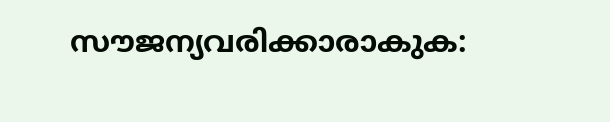സൗജന്യവരിക്കാരാകുക: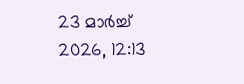23 മാർച്ച് 2026, 12:13